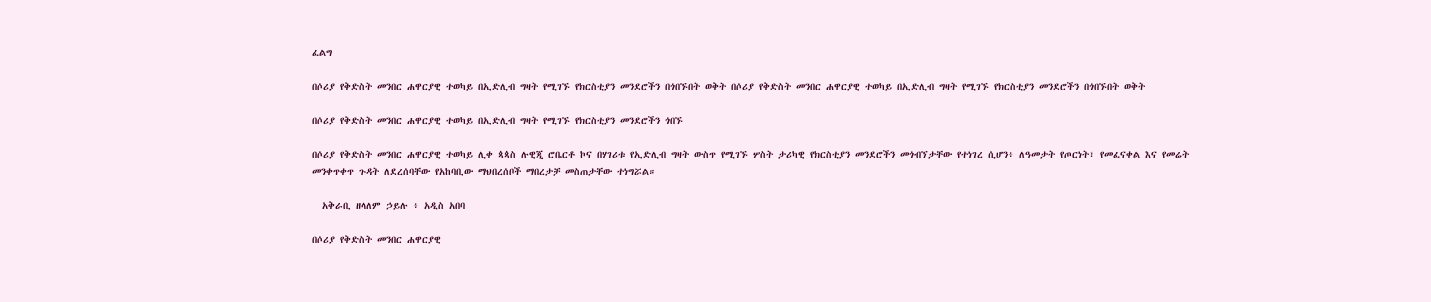ፈልግ

በሶሪያ የቅድስት መንበር ሐዋርያዊ ተወካይ በኢድሊብ ግዛት የሚገኙ የክርስቲያን መንደሮችን በጎበኙበት ወቅት በሶሪያ የቅድስት መንበር ሐዋርያዊ ተወካይ በኢድሊብ ግዛት የሚገኙ የክርስቲያን መንደሮችን በጎበኙበት ወቅት

በሶሪያ የቅድስት መንበር ሐዋርያዊ ተወካይ በኢድሊብ ግዛት የሚገኙ የክርስቲያን መንደሮችን ጎበኙ

በሶሪያ የቅድስት መንበር ሐዋርያዊ ተወካይ ሊቀ ጳጳስ ሉዊጂ ሮቤርቶ ኮና በሃገሪቱ የኢድሊብ ግዛት ውስጥ የሚገኙ ሦስት ታሪካዊ የክርስቲያን መንደሮችን መጎብኘታቸው የተነገረ ሲሆን፥ ለዓመታት የጦርነት፣ የመፈናቀል እና የመሬት መንቀጥቀጥ ጉዳት ለደረሰባቸው የአከባቢው ማህበረሰቦች ማበረታቻ መስጠታቸው ተነግሯል።

  አቅራቢ ዘላለም ኃይሉ ፥ አዲስ አበባ

በሶሪያ የቅድስት መንበር ሐዋርያዊ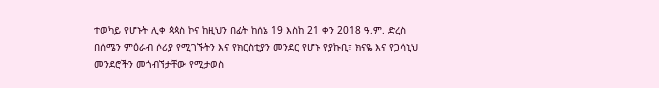ተወካይ የሆኑት ሊቀ ጳጳስ ኮና ከዚህን በፊት ከሰኔ 19 እስከ 21 ቀን 2018 ዓ.ም. ድረስ በሰሜን ምዕራብ ሶሪያ የሚገኙትን እና የክርስቲያን መንደር የሆኑ የያኩቢ፣ ክናዬ እና የጋሳኒህ መንደሮችን መጎብኘታቸው የሚታወስ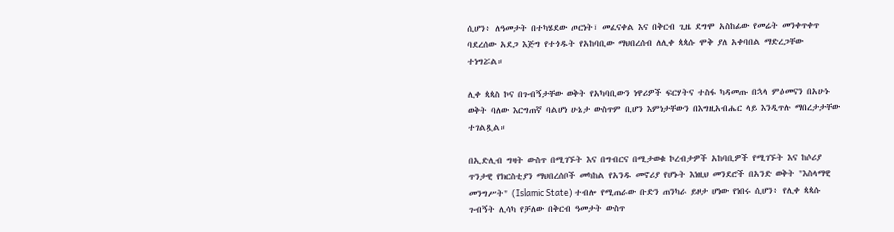ሲሆን፥ ለዓመታት በተካሄደው ጦርነት፣ መፈናቀል እና በቅርብ ጊዜ ደግሞ አስከፊው የመሬት መንቀጥቀጥ ባደረሰው አደጋ እጅግ የተጎዱት የአከባቢው ማህበረሰብ ለሊቀ ጳጳሱ ሞቅ ያለ አቀባበል ማድረጋቸው ተነግሯል።

ሊቀ ጳጳስ ኮና በጉብኝታቸው ወቅት የአካባቢውን ነዋሪዎች ፍርሃትና ተስፋ ካዳመጡ በኋላ ምዕመናን በአሁኑ ወቅት ባለው እርግጠኛ ባልሆነ ሁኔታ ውስጥም ቢሆን እምነታቸውን በእግዚአብሔር ላይ እንዲጥሉ ማበረታታቸው ተገልጿል።

በኢድሊብ ግዛት ውስጥ በሚገኙት እና በግብርና በሚታወቁ ኮረብታዎች አከባቢዎች የሚገኙት እና ከሶሪያ ጥንታዊ የክርስቲያን ማህበረሰቦች መካከል የአንዱ መኖሪያ የሆኑት እነዚህ መንደሮች በአንድ ወቅት "እስላማዊ መንግሥት" (Islamic State) ተብሎ የሚጠራው ቡድን ጠንካራ ይዞታ ሆነው የነበሩ ሲሆን፥ የሊቀ ጳጳሱ ጉብኝት ሊሳካ የቻለው በቅርብ ዓመታት ውስጥ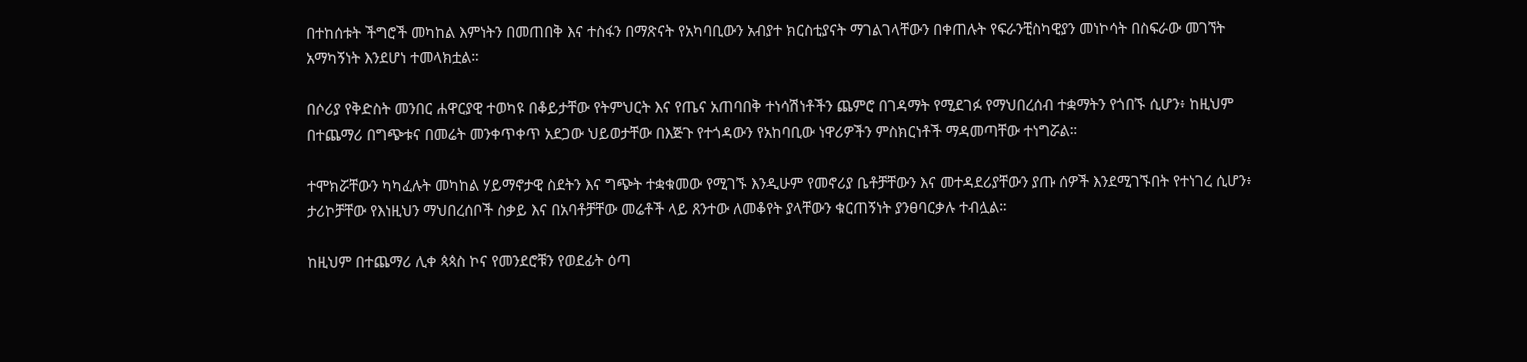በተከሰቱት ችግሮች መካከል እምነትን በመጠበቅ እና ተስፋን በማጽናት የአካባቢውን አብያተ ክርስቲያናት ማገልገላቸውን በቀጠሉት የፍራንቺስካዊያን መነኮሳት በስፍራው መገኘት አማካኝነት እንደሆነ ተመላክቷል።

በሶሪያ የቅድስት መንበር ሐዋርያዊ ተወካዩ በቆይታቸው የትምህርት እና የጤና አጠባበቅ ተነሳሽነቶችን ጨምሮ በገዳማት የሚደገፉ የማህበረሰብ ተቋማትን የጎበኙ ሲሆን፥ ከዚህም በተጨማሪ በግጭቱና በመሬት መንቀጥቀጥ አደጋው ህይወታቸው በእጅጉ የተጎዳውን የአከባቢው ነዋሪዎችን ምስክርነቶች ማዳመጣቸው ተነግሯል።

ተሞክሯቸውን ካካፈሉት መካከል ሃይማኖታዊ ስደትን እና ግጭት ተቋቁመው የሚገኙ እንዲሁም የመኖሪያ ቤቶቻቸውን እና መተዳደሪያቸውን ያጡ ሰዎች እንደሚገኙበት የተነገረ ሲሆን፥ ታሪኮቻቸው የእነዚህን ማህበረሰቦች ስቃይ እና በአባቶቻቸው መሬቶች ላይ ጸንተው ለመቆየት ያላቸውን ቁርጠኝነት ያንፀባርቃሉ ተብሏል።

ከዚህም በተጨማሪ ሊቀ ጳጳስ ኮና የመንደሮቹን የወደፊት ዕጣ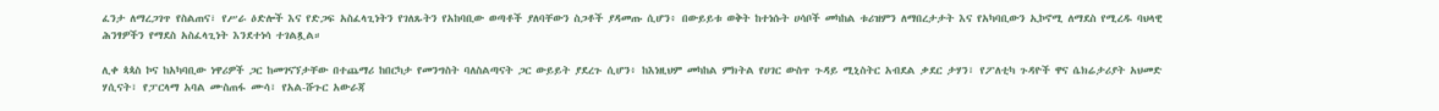ፈንታ ለማረጋገጥ የስልጠና፣ የሥራ ዕድሎች እና የድጋፍ አስፈላጊነትን የገለጹትን የአከባቢው ወጣቶች ያለባቸውን ስጋቶች ያዳመጡ ሲሆን፥ በውይይቱ ወቅት ከተነሱት ሀሳቦች መካከል ቱሪዝምን ለማበረታታት እና የአካባቢውን ኢኮኖሚ ለማደስ የሚረዱ ባህላዊ ሕንፃዎችን የማደስ አስፈላጊነት እንደተነሳ ተገልጿል።

ሊቀ ጳጳስ ኮና ከአካባቢው ነዋሪዎች ጋር ከመገናኘታቸው በተጨማሪ ከበርካታ የመንግስት ባለስልጣናት ጋር ውይይት ያደረጉ ሲሆን፥ ከእነዚህም መካከል ምክትል የሀገር ውስጥ ጉዳይ ሚኒስትር አብደል ቃደር ታሃን፣ የፖለቲካ ጉዳዮች ዋና ሴክሬታሪያት አህመድ ሃሲናት፣ የፓርላማ አባል ሙስጠፋ ሙሳ፣ የአል-ሹጉር አውራጃ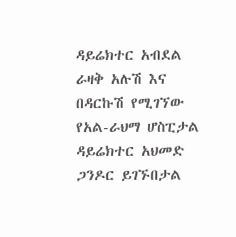ዳይሬክተር አብደል ራዛቅ አሉሽ እና በዳርኩሽ የሚገኘው የአል-ራህማ ሆስፒታል ዳይሬክተር አህመድ ጋንዶር ይገኙበታል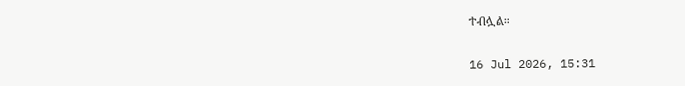ተብሏል።

16 Jul 2026, 15:31